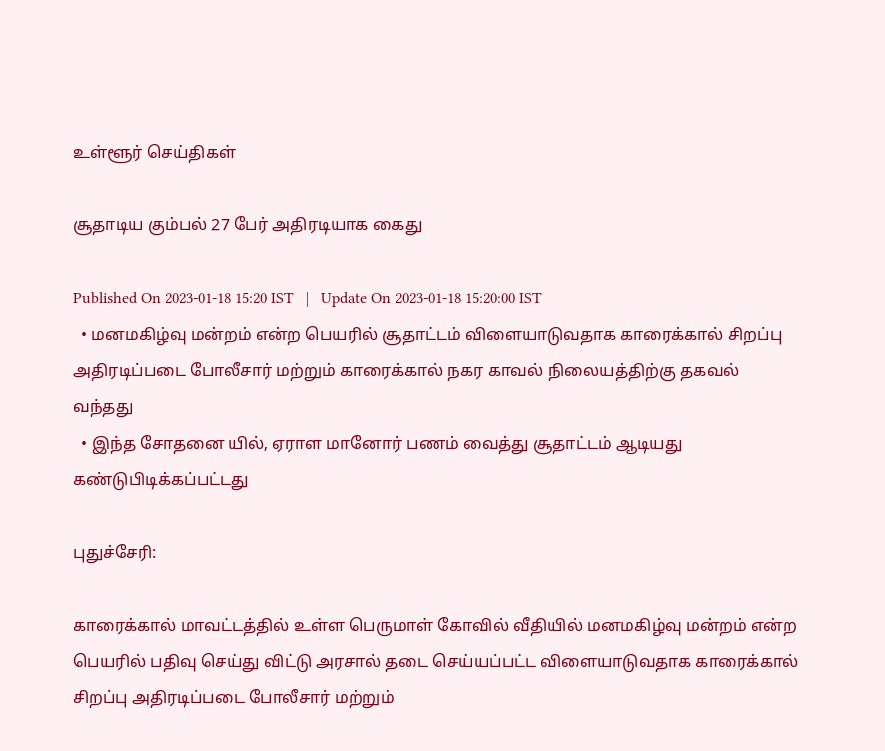உள்ளூர் செய்திகள்

சூதாடிய கும்பல் 27 பேர் அதிரடியாக கைது

Published On 2023-01-18 15:20 IST   |   Update On 2023-01-18 15:20:00 IST
  • மனமகிழ்வு மன்றம் என்ற பெயரில் சூதாட்டம் விளையாடுவதாக காரைக்கால் சிறப்பு அதிரடிப்படை போலீசார் மற்றும் காரைக்கால் நகர காவல் நிலையத்திற்கு தகவல் வந்தது
  • இந்த சோதனை யில், ஏராள மானோர் பணம் வைத்து சூதாட்டம் ஆடியது கண்டுபிடிக்கப்பட்டது

புதுச்சேரி:

காரைக்கால் மாவட்டத்தில் உள்ள பெருமாள் கோவில் வீதியில் மனமகிழ்வு மன்றம் என்ற பெயரில் பதிவு செய்து விட்டு அரசால் தடை செய்யப்பட்ட விளையாடுவதாக காரைக்கால் சிறப்பு அதிரடிப்படை போலீசார் மற்றும்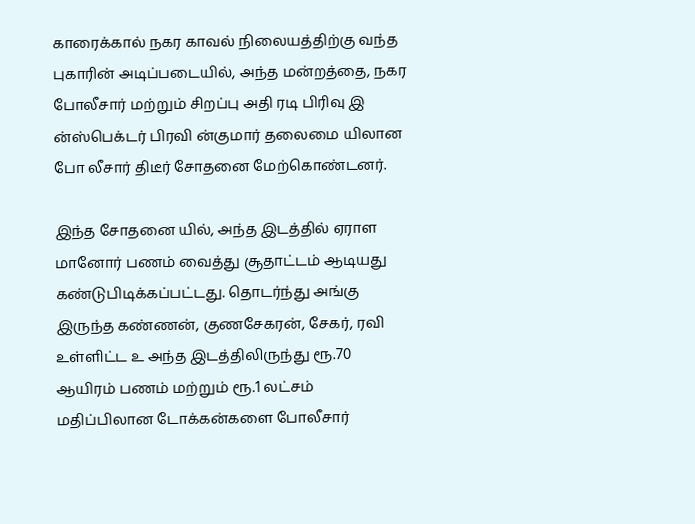காரைக்கால் நகர காவல் நிலையத்திற்கு வந்த புகாரின் அடிப்படையில், அந்த மன்றத்தை, நகர போலீசார் மற்றும் சிறப்பு அதி ரடி பிரிவு இ ன்ஸ்பெக்டர் பிரவி ன்குமார் தலைமை யிலான போ லீசார் திடீர் சோதனை மேற்கொண்டனர்.

இந்த சோதனை யில், அந்த இடத்தில் ஏராள மானோர் பணம் வைத்து சூதாட்டம் ஆடியது கண்டுபிடிக்கப்பட்டது. தொடர்ந்து அங்கு இருந்த கண்ணன், குணசேகரன், சேகர், ரவி உள்ளிட்ட உ அந்த இடத்திலிருந்து ரூ.70 ஆயிரம் பணம் மற்றும் ரூ.1 லட்சம் மதிப்பிலான டோக்கன்களை போலீசார்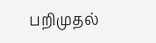பறிமுதல்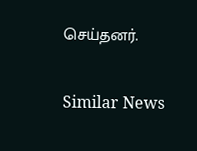செய்தனர்.

Similar News